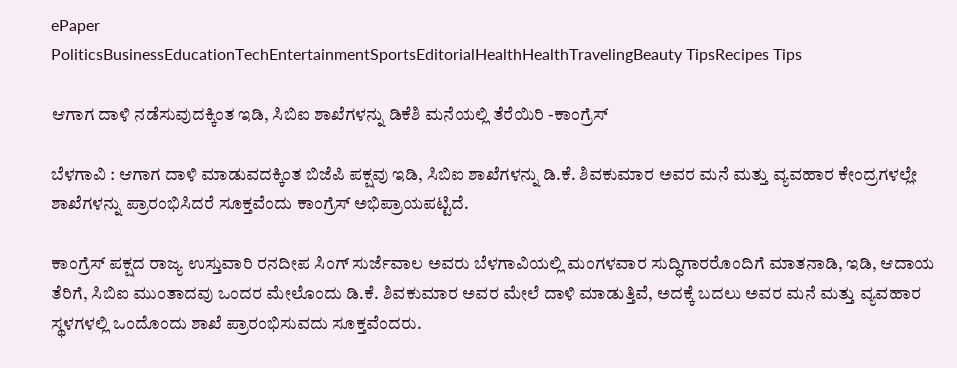ePaper
PoliticsBusinessEducationTechEntertainmentSportsEditorialHealthHealthTravelingBeauty TipsRecipes Tips

ಆಗಾಗ ದಾಳಿ ನಡೆಸುವುದಕ್ಕಿಂತ ಇಡಿ, ಸಿಬಿಐ ಶಾಖೆಗಳನ್ನು ಡಿಕೆಶಿ ಮನೆಯಲ್ಲಿ ತೆರೆಯಿರಿ -ಕಾಂಗ್ರೆಸ್

ಬೆಳಗಾವಿ : ಆಗಾಗ ದಾಳಿ ಮಾಡುವದಕ್ಕಿಂತ ಬಿಜೆಪಿ ಪಕ್ಷವು ಇಡಿ, ಸಿಬಿಐ ಶಾಖೆಗಳನ್ನು ಡಿ.ಕೆ. ಶಿವಕುಮಾರ ಅವರ ಮನೆ ಮತ್ತು ವ್ಯವಹಾರ ಕೇಂದ್ರಗಳಲ್ಲೇ ಶಾಖೆಗಳನ್ನು ಪ್ರಾರಂಭಿಸಿದರೆ ಸೂಕ್ತವೆಂದು ಕಾಂಗ್ರೆಸ್ ಅಭಿಪ್ರಾಯಪಟ್ಟಿದೆ.

ಕಾಂಗ್ರೆಸ್ ಪಕ್ಷದ ರಾಜ್ಯ ಉಸ್ತುವಾರಿ ರನದೀಪ ಸಿಂಗ್ ಸುರ್ಜೆವಾಲ ಅವರು ಬೆಳಗಾವಿಯಲ್ಲಿ ಮಂಗಳವಾರ ಸುದ್ಧಿಗಾರರೊಂದಿಗೆ ಮಾತನಾಡಿ, ಇಡಿ, ಆದಾಯ ತೆರಿಗೆ, ಸಿಬಿಐ ಮುಂತಾದವು ಒಂದರ ಮೇಲೊಂದು ಡಿ.ಕೆ. ಶಿವಕುಮಾರ ಅವರ ಮೇಲೆ ದಾಳಿ ಮಾಡುತ್ತಿವೆ, ಅದಕ್ಕೆ ಬದಲು ಅವರ ಮನೆ ಮತ್ತು ವ್ಯವಹಾರ ಸ್ಥಳಗಳಲ್ಲಿ ಒಂದೊಂದು ಶಾಖೆ ಪ್ರಾರಂಭಿಸುವದು ಸೂಕ್ತವೆಂದರು.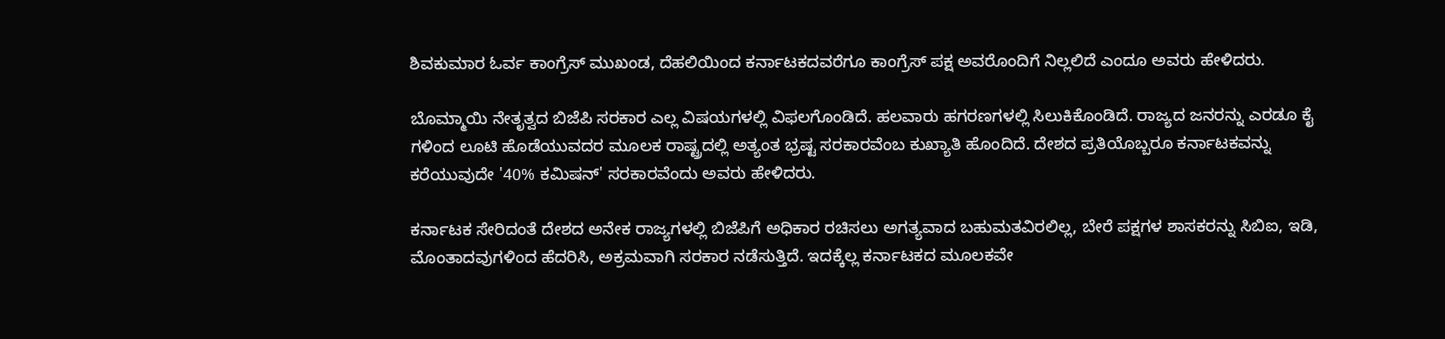ಶಿವಕುಮಾರ ಓರ್ವ ಕಾಂಗ್ರೆಸ್ ಮುಖಂಡ, ದೆಹಲಿಯಿಂದ ಕರ್ನಾಟಕದವರೆಗೂ‌ ಕಾಂಗ್ರೆಸ್ ಪಕ್ಷ ಅವರೊಂದಿಗೆ ನಿಲ್ಲಲಿದೆ ಎಂದೂ ಅವರು ಹೇಳಿದರು.

ಬೊಮ್ಮಾಯಿ ನೇತೃತ್ವದ ಬಿಜೆಪಿ ಸರಕಾರ ಎಲ್ಲ ವಿಷಯಗಳಲ್ಲಿ ವಿಫಲಗೊಂಡಿದೆ. ಹಲವಾರು ಹಗರಣಗಳಲ್ಲಿ ಸಿಲುಕಿಕೊಂಡಿದೆ. ರಾಜ್ಯದ ಜನರನ್ನು ಎರಡೂ ಕೈ ಗಳಿಂದ ಲೂಟಿ ಹೊಡೆಯುವದರ ಮೂಲಕ ರಾಷ್ಟ್ರದಲ್ಲಿ ಅತ್ಯಂತ ಭ್ರಷ್ಟ ಸರಕಾರವೆಂಬ ಕುಖ್ಯಾತಿ ಹೊಂದಿದೆ. ದೇಶದ ಪ್ರತಿಯೊಬ್ಬರೂ ಕರ್ನಾಟಕವನ್ನು ಕರೆಯುವುದೇ '40% ಕಮಿಷನ್' ಸರಕಾರವೆಂದು ಅವರು ಹೇಳಿದರು.

ಕರ್ನಾಟಕ ಸೇರಿದಂತೆ ದೇಶದ ಅನೇಕ ರಾಜ್ಯಗಳಲ್ಲಿ ಬಿಜೆಪಿಗೆ ಅಧಿಕಾರ ರಚಿಸಲು ಅಗತ್ಯವಾದ ಬಹುಮತವಿರಲಿಲ್ಲ, ಬೇರೆ ಪಕ್ಷಗಳ ಶಾಸಕರನ್ನು ಸಿಬಿಐ, ಇಡಿ, ಮೊಂತಾದವುಗಳಿಂದ ಹೆದರಿಸಿ, ಅಕ್ರಮವಾಗಿ ಸರಕಾರ ನಡೆಸುತ್ತಿದೆ. ಇದಕ್ಕೆಲ್ಲ ಕರ್ನಾಟಕದ ಮೂಲಕವೇ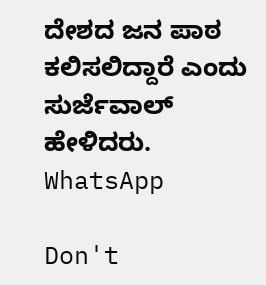ದೇಶದ ಜನ ಪಾಠ ಕಲಿಸಲಿದ್ದಾರೆ ಎಂದು ಸುರ್ಜೆವಾಲ್ ಹೇಳಿದರು.
WhatsApp

Don't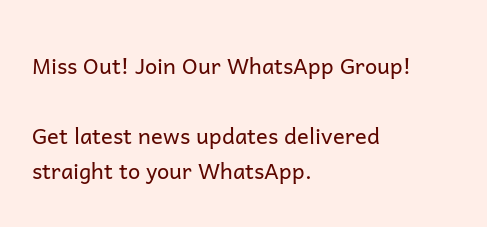Miss Out! Join Our WhatsApp Group!

Get latest news updates delivered straight to your WhatsApp.